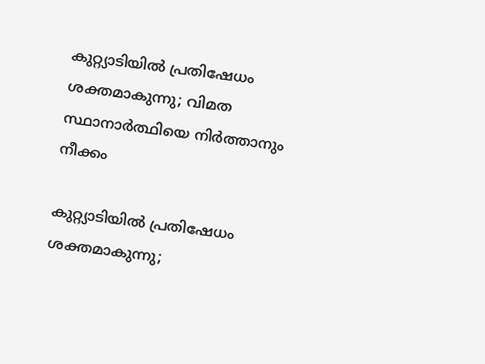കുറ്റ്യാടിയില്‍ പ്രതിഷേധം ശക്തമാകുന്നു; വിമത സ്ഥാനാര്‍ത്ഥിയെ നിര്‍ത്താനും നീക്കം

കുറ്റ്യാടിയില്‍ പ്രതിഷേധം ശക്തമാകുന്നു;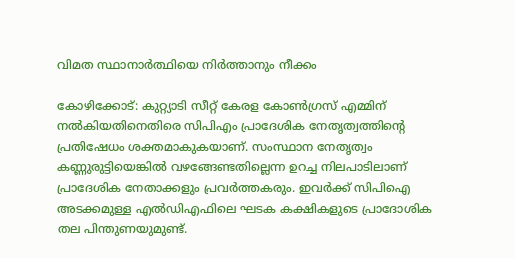വിമത സ്ഥാനാര്‍ത്ഥിയെ നിര്‍ത്താനും നീക്കം

കോഴിക്കോട്: കുറ്റ്യാടി സീറ്റ് കേരള കോണ്‍ഗ്രസ് എമ്മിന് നല്‍കിയതിനെതിരെ സിപിഎം പ്രാദേശിക നേതൃത്വത്തിന്റെ പ്രതിഷേധം ശക്തമാകുകയാണ്. സംസ്ഥാന നേതൃത്വം കണ്ണുരുട്ടിയെങ്കില്‍ വഴങ്ങേണ്ടതില്ലെന്ന ഉറച്ച നിലപാടിലാണ് പ്രാദേശിക നേതാക്കളും പ്രവര്‍ത്തകരും. ഇവര്‍ക്ക് സിപിഐ അടക്കമുള്ള എല്‍ഡിഎഫിലെ ഘടക കക്ഷികളുടെ പ്രാദോശിക തല പിന്തുണയുമുണ്ട്.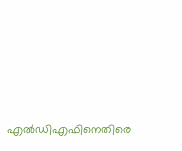എല്‍ഡിഎഫിനെതിരെ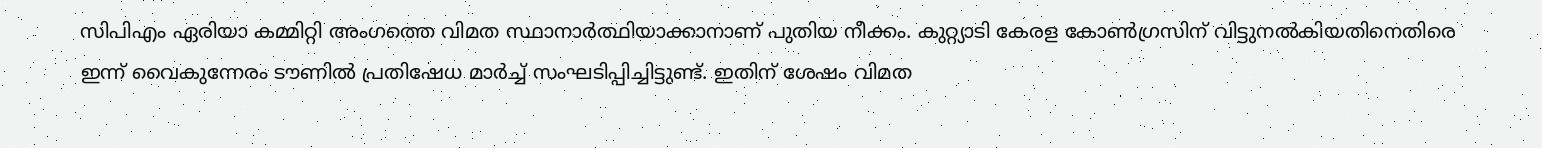സിപിഎം ഏരിയാ കമ്മിറ്റി അംഗത്തെ വിമത സ്ഥാനാര്‍ത്ഥിയാക്കാനാണ് പുതിയ നീക്കം. കുറ്റ്യാടി കേരള കോണ്‍ഗ്രസിന് വിട്ടുനല്‍കിയതിനെതിരെ ഇന്ന് വൈകുന്നേരം ടൗണില്‍ പ്രതിഷേധ മാര്‍ച്ച് സംഘടിപ്പിച്ചിട്ടുണ്ട്. ഇതിന് ശേഷം വിമത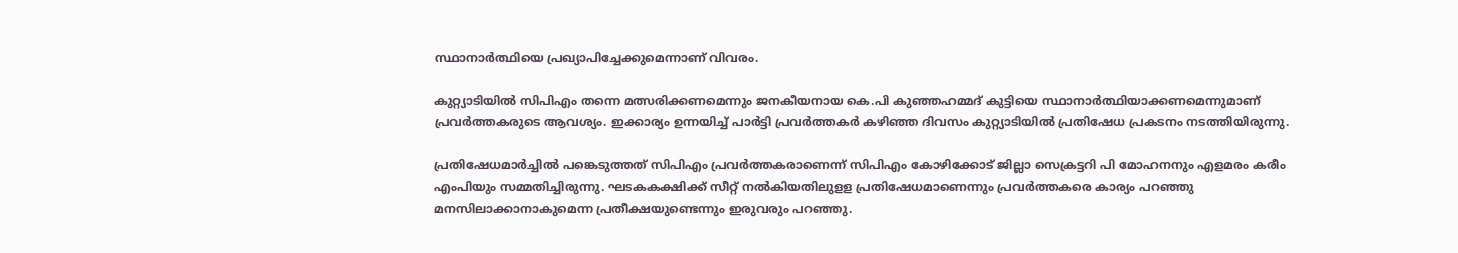സ്ഥാനാര്‍ത്ഥിയെ പ്രഖ്യാപിച്ചേക്കുമെന്നാണ് വിവരം.

കുറ്റ്യാടിയില്‍ സിപിഎം തന്നെ മത്സരിക്കണമെന്നും ജനകീയനായ കെ.പി കുഞ്ഞഹമ്മദ് കുട്ടിയെ സ്ഥാനാര്‍ത്ഥിയാക്കണമെന്നുമാണ് പ്രവര്‍ത്തകരുടെ ആവശ്യം. ഇക്കാര്യം ഉന്നയിച്ച് പാര്‍ട്ടി പ്രവര്‍ത്തകര്‍ കഴിഞ്ഞ ദിവസം കുറ്റ്യാടിയില്‍ പ്രതിഷേധ പ്രകടനം നടത്തിയിരുന്നു.

പ്രതിഷേധമാര്‍ച്ചില്‍ പങ്കെടുത്തത് സിപിഎം പ്രവര്‍ത്തകരാണെന്ന് സിപിഎം കോഴിക്കോട് ജില്ലാ സെക്രട്ടറി പി മോഹനനും എളമരം കരീം എംപിയും സമ്മതിച്ചിരുന്നു. ഘടകകക്ഷിക്ക് സീറ്റ് നല്‍കിയതിലുളള പ്രതിഷേധമാണെന്നും പ്രവര്‍ത്തകരെ കാര്യം പറഞ്ഞു മനസിലാക്കാനാകുമെന്ന പ്രതീക്ഷയുണ്ടെന്നും ഇരുവരും പറഞ്ഞു.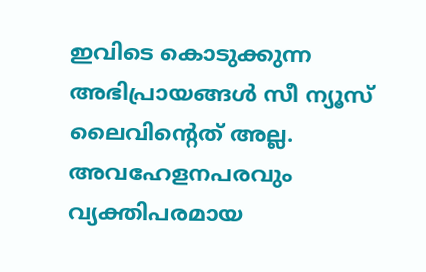ഇവിടെ കൊടുക്കുന്ന അഭിപ്രായങ്ങള്‍ സീ ന്യൂസ് ലൈവിന്റെത് അല്ല. അവഹേളനപരവും വ്യക്തിപരമായ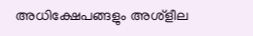അധിക്ഷേപങ്ങളും അശ്‌ളീല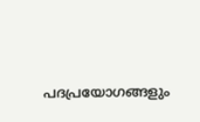പദപ്രയോഗങ്ങളും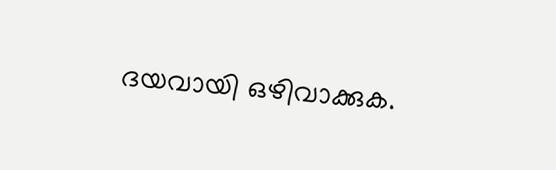ദയവായി ഒഴിവാക്കുക.